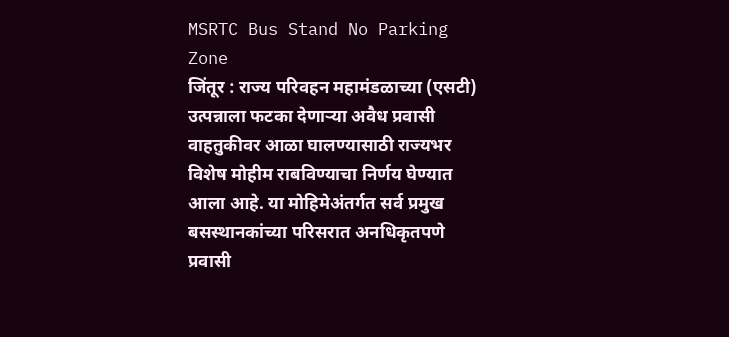MSRTC Bus Stand No Parking Zone
जिंतूर : राज्य परिवहन महामंडळाच्या (एसटी) उत्पन्नाला फटका देणाऱ्या अवैध प्रवासी वाहतुकीवर आळा घालण्यासाठी राज्यभर विशेष मोहीम राबविण्याचा निर्णय घेण्यात आला आहे. या मोहिमेअंतर्गत सर्व प्रमुख बसस्थानकांच्या परिसरात अनधिकृतपणे प्रवासी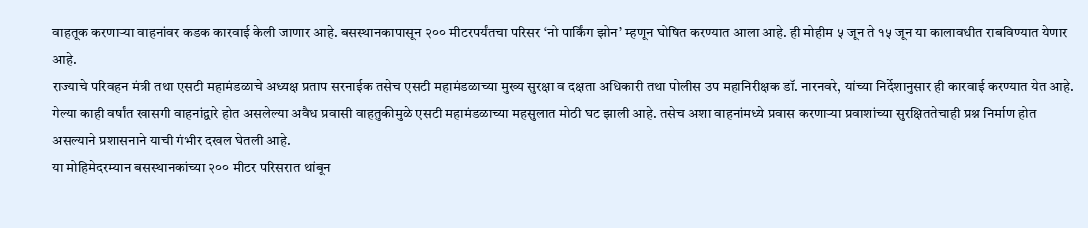वाहतूक करणाऱ्या वाहनांवर कडक कारवाई केली जाणार आहे. बसस्थानकापासून २०० मीटरपर्यंतचा परिसर ‘नो पार्किंग झोन’ म्हणून घोषित करण्यात आला आहे. ही मोहीम ५ जून ते १५ जून या कालावधीत राबविण्यात येणार आहे.
राज्याचे परिवहन मंत्री तथा एसटी महामंडळाचे अध्यक्ष प्रताप सरनाईक तसेच एसटी महामंडळाच्या मुख्य सुरक्षा व दक्षता अधिकारी तथा पोलीस उप महानिरीक्षक डॉ. नारनवरे, यांच्या निर्देशानुसार ही कारवाई करण्यात येत आहे. गेल्या काही वर्षांत खासगी वाहनांद्वारे होत असलेल्या अवैध प्रवासी वाहतुकीमुळे एसटी महामंडळाच्या महसुलात मोठी घट झाली आहे. तसेच अशा वाहनांमध्ये प्रवास करणाऱ्या प्रवाशांच्या सुरक्षिततेचाही प्रश्न निर्माण होत असल्याने प्रशासनाने याची गंभीर दखल घेतली आहे.
या मोहिमेदरम्यान बसस्थानकांच्या २०० मीटर परिसरात थांबून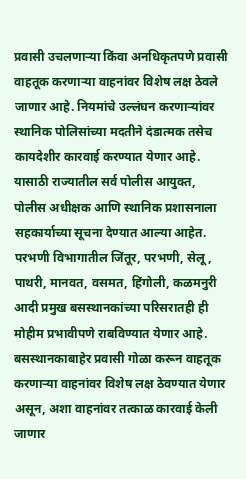प्रवासी उचलणाऱ्या किंवा अनधिकृतपणे प्रवासी वाहतूक करणाऱ्या वाहनांवर विशेष लक्ष ठेवले जाणार आहे. नियमांचे उल्लंघन करणाऱ्यांवर स्थानिक पोलिसांच्या मदतीने दंडात्मक तसेच कायदेशीर कारवाई करण्यात येणार आहे. यासाठी राज्यातील सर्व पोलीस आयुक्त, पोलीस अधीक्षक आणि स्थानिक प्रशासनाला सहकार्याच्या सूचना देण्यात आल्या आहेत.
परभणी विभागातील जिंतूर, परभणी, सेलू, पाथरी, मानवत, वसमत, हिंगोली, कळमनुरी आदी प्रमुख बसस्थानकांच्या परिसरातही ही मोहीम प्रभावीपणे राबविण्यात येणार आहे. बसस्थानकाबाहेर प्रवासी गोळा करून वाहतूक करणाऱ्या वाहनांवर विशेष लक्ष ठेवण्यात येणार असून, अशा वाहनांवर तत्काळ कारवाई केली जाणार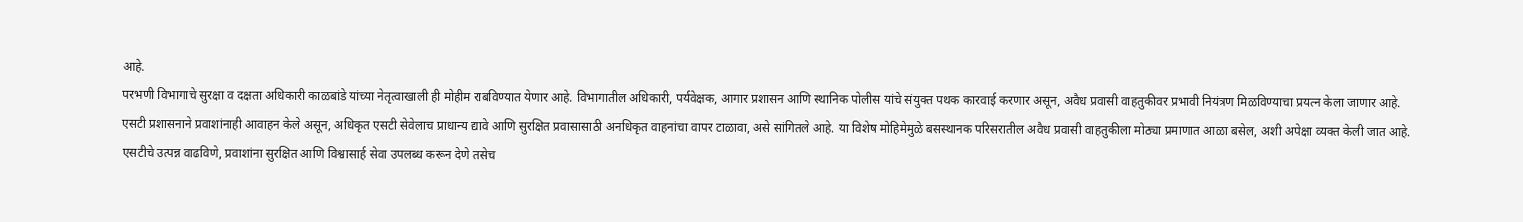आहे.
परभणी विभागाचे सुरक्षा व दक्षता अधिकारी काळबांडे यांच्या नेतृत्वाखाली ही मोहीम राबविण्यात येणार आहे. विभागातील अधिकारी, पर्यवेक्षक, आगार प्रशासन आणि स्थानिक पोलीस यांचे संयुक्त पथक कारवाई करणार असून, अवैध प्रवासी वाहतुकीवर प्रभावी नियंत्रण मिळविण्याचा प्रयत्न केला जाणार आहे.
एसटी प्रशासनाने प्रवाशांनाही आवाहन केले असून, अधिकृत एसटी सेवेलाच प्राधान्य द्यावे आणि सुरक्षित प्रवासासाठी अनधिकृत वाहनांचा वापर टाळावा, असे सांगितले आहे. या विशेष मोहिमेमुळे बसस्थानक परिसरातील अवैध प्रवासी वाहतुकीला मोठ्या प्रमाणात आळा बसेल, अशी अपेक्षा व्यक्त केली जात आहे.
एसटीचे उत्पन्न वाढविणे, प्रवाशांना सुरक्षित आणि विश्वासार्ह सेवा उपलब्ध करून देणे तसेच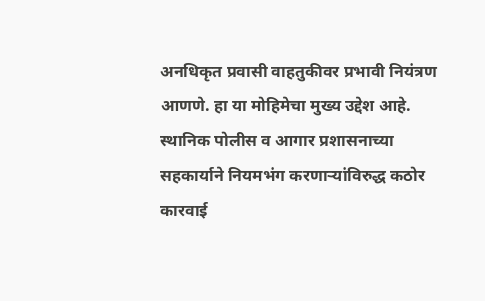अनधिकृत प्रवासी वाहतुकीवर प्रभावी नियंत्रण आणणे. हा या मोहिमेचा मुख्य उद्देश आहे. स्थानिक पोलीस व आगार प्रशासनाच्या सहकार्याने नियमभंग करणाऱ्यांविरुद्ध कठोर कारवाई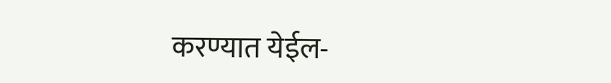करण्यात येईल-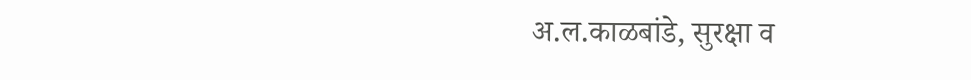अ.ल.काळबांडे, सुरक्षा व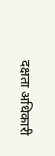दक्षता अधिकारी